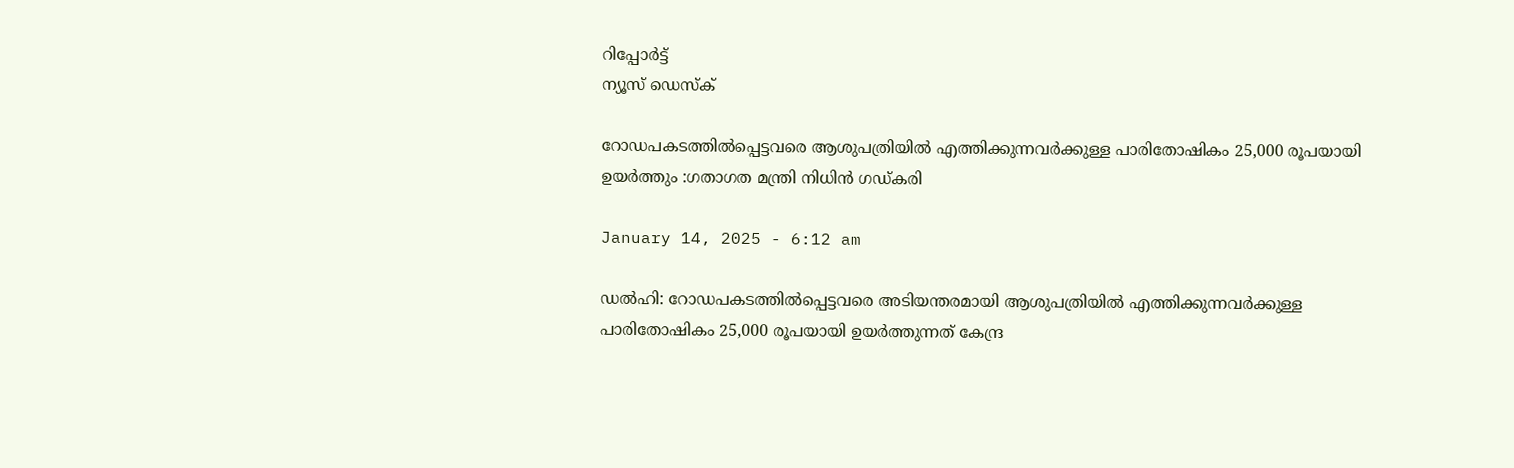റിപ്പോര്‍ട്ട്
ന്യൂസ് ഡെസ്ക്

റോഡപകടത്തില്‍പ്പെട്ടവരെ ആശുപത്രിയില്‍ എത്തിക്കുന്നവർക്കുള്ള പാരിതോഷികം 25,000 രൂപയായി ഉയർത്തും :ഗതാഗത മന്ത്രി നിധിൻ ഗഡ്കരി

January 14, 2025 - 6:12 am

ഡല്‍ഹി: റോഡപകടത്തില്‍പ്പെട്ടവരെ അടിയന്തരമായി ആശുപത്രിയില്‍ എത്തിക്കുന്നവർക്കുള്ള പാരിതോഷികം 25,000 രൂപയായി ഉയർത്തുന്നത് കേന്ദ്ര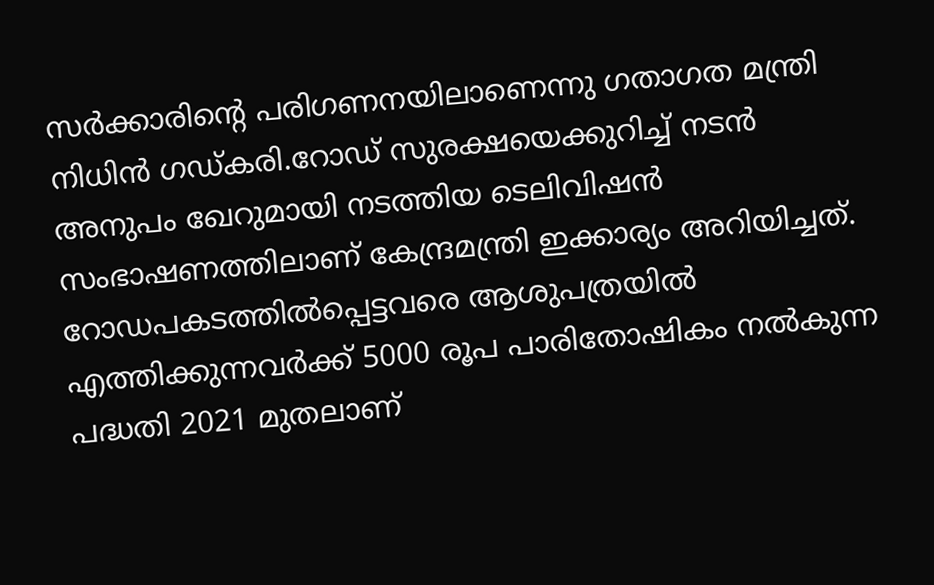സർക്കാരിന്‍റെ പരിഗണനയിലാണെന്നു ഗതാഗത മന്ത്രി നിധിൻ ഗഡ്കരി.റോഡ് സുരക്ഷയെക്കുറിച്ച്‌ നടൻ അനുപം ഖേറുമായി നടത്തിയ ടെലിവിഷൻ സംഭാഷണത്തിലാണ് കേന്ദ്രമന്ത്രി ഇക്കാര്യം അറിയിച്ചത്. റോഡപകടത്തില്‍പ്പെട്ടവരെ ആശുപത്രയില്‍ എത്തിക്കുന്നവർക്ക് 5000 രൂപ പാരിതോഷികം നല്‍കുന്ന പദ്ധതി 2021 മുതലാണ്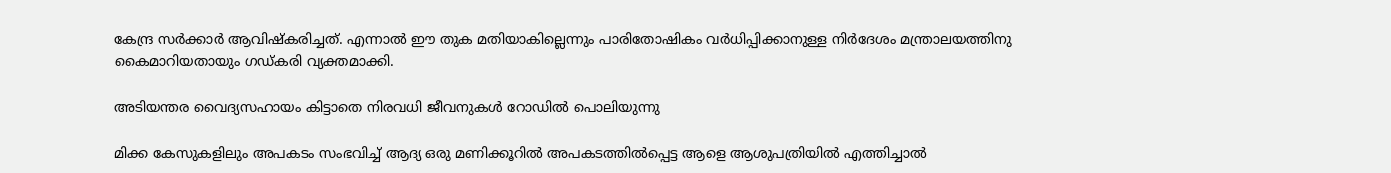കേന്ദ്ര സർക്കാർ ആവിഷ്കരിച്ചത്. എന്നാല്‍ ഈ തുക മതിയാകില്ലെന്നും പാരിതോഷികം വർധിപ്പിക്കാനുള്ള നിർദേശം മന്ത്രാലയത്തിനു കൈമാറിയതായും ഗഡ്കരി വ്യക്തമാക്കി.

അടിയന്തര വൈദ്യസഹായം കിട്ടാതെ നിരവധി ജീവനുകള്‍ റോഡില്‍ പൊലിയുന്നു

മിക്ക കേസുകളിലും അപകടം സംഭവിച്ച്‌ ആദ്യ ഒരു മണിക്കൂറില്‍ അപകടത്തില്‍പ്പെട്ട ആളെ ആശുപത്രിയില്‍ എത്തിച്ചാല്‍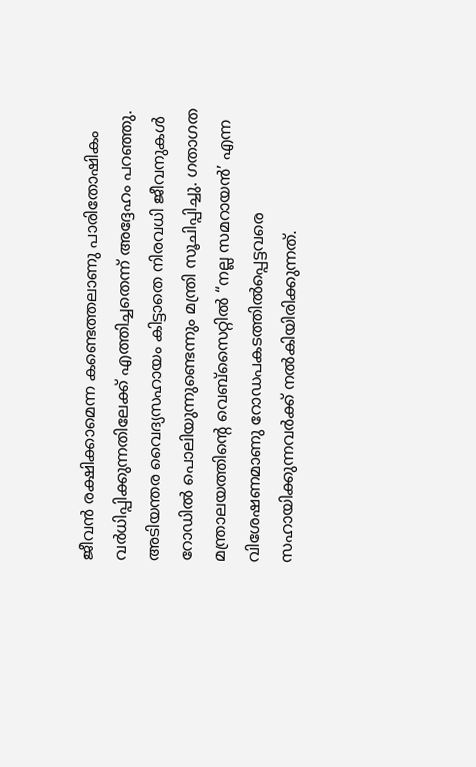ജീവൻ രക്ഷിക്കാമെന്ന കണ്ടെത്തലാണു പാരിതോഷികം വർധിപ്പിക്കുന്നതിലേക്ക് എത്തിച്ചതെന്ന് അദ്ദേഹം പറഞ്ഞു. അടിയന്തര വൈദ്യസഹായം കിട്ടാതെ നിരവധി ജീവനുകള്‍ റോഡില്‍ പൊലിയുന്നുണ്ടെന്നും മന്ത്രി സൂചിപ്പിച്ചു. ഗതാഗത മന്ത്രാലയത്തിന്‍റെ വെബ്സൈറ്റില്‍ “നല്ല സമറായൻ’ എന്ന വിശേഷണമാണു റോഡപകടത്തില്‍പ്പെട്ടവരെ സഹായിക്കുന്നവർക്ക് നല്‍കിയിരിക്കുന്നത്.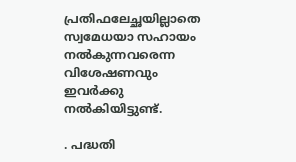പ്രതിഫലേച്ഛയില്ലാതെ സ്വമേധയാ സഹായം നല്‍കുന്നവരെന്ന വിശേഷണവും ഇവർക്കു നല്‍കിയിട്ടുണ്ട്.

. പദ്ധതി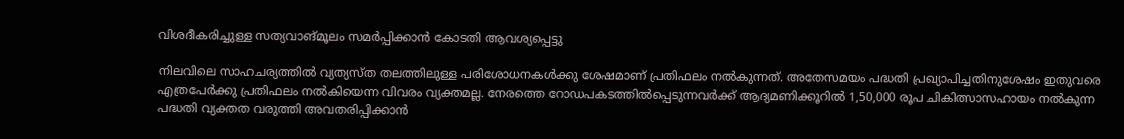വിശദീകരിച്ചുള്ള സത്യവാങ്മൂലം സമർപ്പിക്കാൻ കോടതി ആവശ്യപ്പെട്ടു

നിലവിലെ സാഹചര്യത്തില്‍ വ്യത്യസ്ത തലത്തിലുള്ള പരിശോധനകള്‍ക്കു ശേഷമാണ് പ്രതിഫലം നല്‍കുന്നത്. അതേസമയം പദ്ധതി പ്രഖ്യാപിച്ചതിനുശേഷം ഇതുവരെ എത്രപേർക്കു പ്രതിഫലം നല്‍കിയെന്ന വിവരം വ്യക്തമല്ല. നേരത്തെ റോഡപകടത്തില്‍പ്പെടുന്നവർക്ക് ആദ്യമണിക്കൂറില്‍ 1,50,000 രൂപ ചികിത്സാസഹായം നല്‍കുന്ന പദ്ധതി വ്യക്തത വരുത്തി അവതരിപ്പിക്കാൻ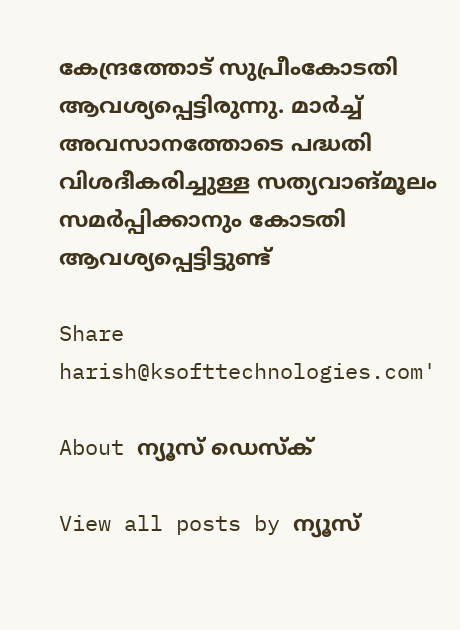കേന്ദ്രത്തോട് സുപ്രീംകോടതി ആവശ്യപ്പെട്ടിരുന്നു. മാർച്ച്‌ അവസാനത്തോടെ പദ്ധതി വിശദീകരിച്ചുള്ള സത്യവാങ്മൂലം സമർപ്പിക്കാനും കോടതി ആവശ്യപ്പെട്ടിട്ടുണ്ട്

Share
harish@ksofttechnologies.com'

About ന്യൂസ് ഡെസ്ക്

View all posts by ന്യൂസ്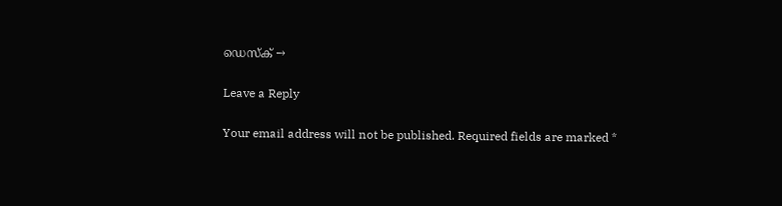ഡെസ്ക് →

Leave a Reply

Your email address will not be published. Required fields are marked *